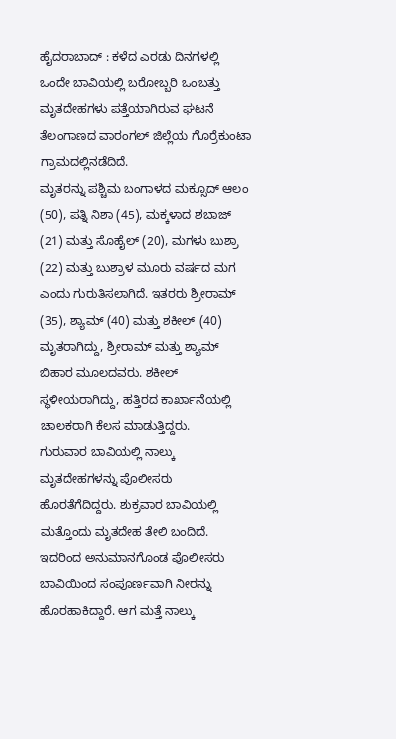ಹೈದರಾಬಾದ್ : ಕಳೆದ ಎರಡು ದಿನಗಳಲ್ಲಿ ಒಂದೇ ಬಾವಿಯಲ್ಲಿ ಬರೋಬ್ಬರಿ ಒಂಬತ್ತು ಮೃತದೇಹಗಳು ಪತ್ತೆಯಾಗಿರುವ ಘಟನೆ ತೆಲಂಗಾಣದ ವಾರಂಗಲ್ ಜಿಲ್ಲೆಯ ಗೊರ್ರೆಕುಂಟಾ ಗ್ರಾಮದಲ್ಲಿನಡೆದಿದೆ.
ಮೃತರನ್ನು ಪಶ್ಚಿಮ ಬಂಗಾಳದ ಮಕ್ಸೂದ್ ಆಲಂ (50), ಪತ್ನಿ ನಿಶಾ (45), ಮಕ್ಕಳಾದ ಶಬಾಜ್ (21) ಮತ್ತು ಸೊಹೈಲ್ (20), ಮಗಳು ಬುಶ್ರಾ (22) ಮತ್ತು ಬುಶ್ರಾಳ ಮೂರು ವರ್ಷದ ಮಗ ಎಂದು ಗುರುತಿಸಲಾಗಿದೆ. ಇತರರು ಶ್ರೀರಾಮ್ (35), ಶ್ಯಾಮ್ (40) ಮತ್ತು ಶಕೀಲ್ (40) ಮೃತರಾಗಿದ್ದು, ಶ್ರೀರಾಮ್ ಮತ್ತು ಶ್ಯಾಮ್ ಬಿಹಾರ ಮೂಲದವರು. ಶಕೀಲ್ ಸ್ಥಳೀಯರಾಗಿದ್ದು, ಹತ್ತಿರದ ಕಾರ್ಖಾನೆಯಲ್ಲಿ ಚಾಲಕರಾಗಿ ಕೆಲಸ ಮಾಡುತ್ತಿದ್ದರು.
ಗುರುವಾರ ಬಾವಿಯಲ್ಲಿ ನಾಲ್ಕು ಮೃತದೇಹಗಳನ್ನು ಪೊಲೀಸರು ಹೊರತೆಗೆದಿದ್ದರು. ಶುಕ್ರವಾರ ಬಾವಿಯಲ್ಲಿ ಮತ್ತೊಂದು ಮೃತದೇಹ ತೇಲಿ ಬಂದಿದೆ. ಇದರಿಂದ ಅನುಮಾನಗೊಂಡ ಪೊಲೀಸರು ಬಾವಿಯಿಂದ ಸಂಪೂರ್ಣವಾಗಿ ನೀರನ್ನು ಹೊರಹಾಕಿದ್ದಾರೆ. ಆಗ ಮತ್ತೆ ನಾಲ್ಕು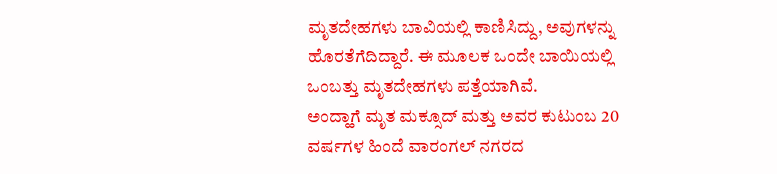ಮೃತದೇಹಗಳು ಬಾವಿಯಲ್ಲಿ ಕಾಣಿಸಿದ್ದು, ಅವುಗಳನ್ನು ಹೊರತೆಗೆದಿದ್ದಾರೆ. ಈ ಮೂಲಕ ಒಂದೇ ಬಾಯಿಯಲ್ಲಿ ಒಂಬತ್ತು ಮೃತದೇಹಗಳು ಪತ್ತೆಯಾಗಿವೆ.
ಅಂದ್ಹಾಗೆ ಮೃತ ಮಕ್ಸೂದ್ ಮತ್ತು ಅವರ ಕುಟುಂಬ 20 ವರ್ಷಗಳ ಹಿಂದೆ ವಾರಂಗಲ್ ನಗರದ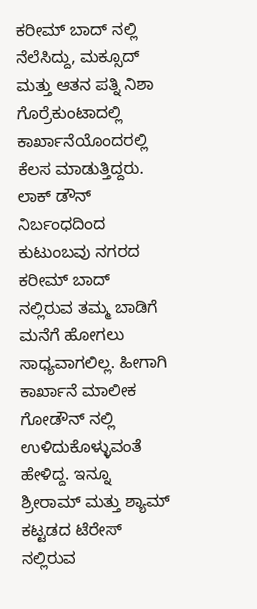ಕರೀಮ್ ಬಾದ್ ನಲ್ಲಿ ನೆಲೆಸಿದ್ದು, ಮಕ್ಸೂದ್ ಮತ್ತು ಆತನ ಪತ್ನಿ ನಿಶಾ ಗೊರ್ರೆಕುಂಟಾದಲ್ಲಿ ಕಾರ್ಖಾನೆಯೊಂದರಲ್ಲಿ ಕೆಲಸ ಮಾಡುತ್ತಿದ್ದರು. ಲಾಕ್ ಡೌನ್ ನಿರ್ಬಂಧದಿಂದ ಕುಟುಂಬವು ನಗರದ ಕರೀಮ್ ಬಾದ್ ನಲ್ಲಿರುವ ತಮ್ಮ ಬಾಡಿಗೆ ಮನೆಗೆ ಹೋಗಲು ಸಾಧ್ಯವಾಗಲಿಲ್ಲ. ಹೀಗಾಗಿ ಕಾರ್ಖಾನೆ ಮಾಲೀಕ ಗೋಡೌನ್ ನಲ್ಲಿ ಉಳಿದುಕೊಳ್ಳುವಂತೆ ಹೇಳಿದ್ದ. ಇನ್ನೂ ಶ್ರೀರಾಮ್ ಮತ್ತು ಶ್ಯಾಮ್ ಕಟ್ಟಡದ ಟೆರೇಸ್ ನಲ್ಲಿರುವ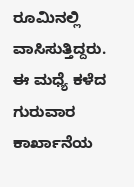ರೂಮಿನಲ್ಲಿ ವಾಸಿಸುತ್ತಿದ್ದರು.
ಈ ಮಧ್ಯೆ ಕಳೆದ ಗುರುವಾರ ಕಾರ್ಖಾನೆಯ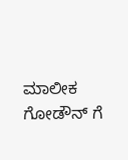ಮಾಲೀಕ ಗೋಡೌನ್ ಗೆ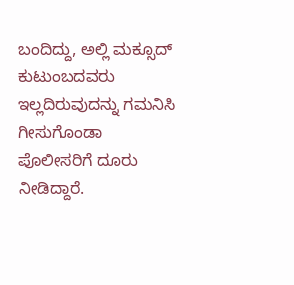ಬಂದಿದ್ದು, ಅಲ್ಲಿ ಮಕ್ಸೂದ್ ಕುಟುಂಬದವರು ಇಲ್ಲದಿರುವುದನ್ನು ಗಮನಿಸಿ ಗೀಸುಗೊಂಡಾ ಪೊಲೀಸರಿಗೆ ದೂರು ನೀಡಿದ್ದಾರೆ.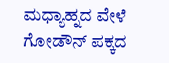ಮಧ್ಯಾಹ್ನದ ವೇಳೆ ಗೋಡೌನ್ ಪಕ್ಕದ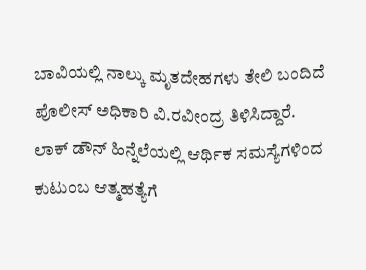ಬಾವಿಯಲ್ಲಿ ನಾಲ್ಕು ಮೃತದೇಹಗಳು ತೇಲಿ ಬಂದಿದೆ ಪೊಲೀಸ್ ಅಧಿಕಾರಿ ವಿ.ರವೀಂದ್ರ ತಿಳಿಸಿದ್ದಾರೆ.
ಲಾಕ್ ಡೌನ್ ಹಿನ್ನೆಲೆಯಲ್ಲಿ ಆರ್ಥಿಕ ಸಮಸ್ಯೆಗಳಿಂದ ಕುಟುಂಬ ಆತ್ಮಹತ್ಯೆಗೆ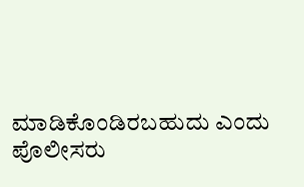ಮಾಡಿಕೊಂಡಿರಬಹುದು ಎಂದು ಪೊಲೀಸರು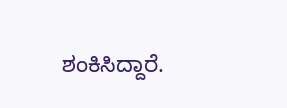ಶಂಕಿಸಿದ್ದಾರೆ.